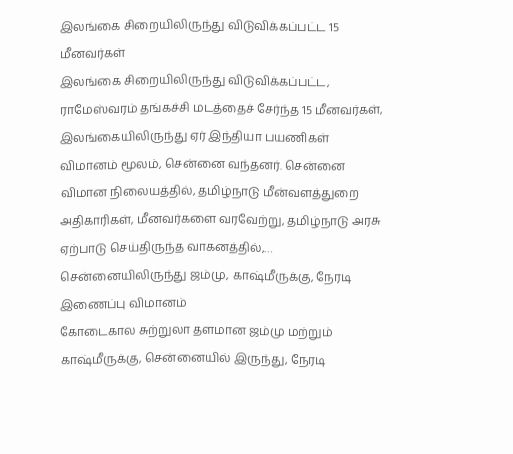இலங்கை சிறையிலிருந்து விடுவிக்கப்பட்ட 15 மீனவர்கள்
இலங்கை சிறையிலிருந்து விடுவிக்கப்பட்ட, ராமேஸ்வரம் தங்கச்சி மடத்தைச் சேர்ந்த 15 மீனவர்கள், இலங்கையிலிருந்து ஏர் இந்தியா பயணிகள் விமானம் மூலம், சென்னை வந்தனர். சென்னை விமான நிலையத்தில், தமிழ்நாடு மீன்வளத்துறை அதிகாரிகள், மீனவர்களை வரவேற்று, தமிழ்நாடு அரசு ஏற்பாடு செய்திருந்த வாகனத்தில்,…
சென்னையிலிருந்து ஜம்மு, காஷ்மீருக்கு, நேரடி இணைப்பு விமானம்
கோடைகால சுற்றுலா தளமான ஜம்மு மற்றும் காஷ்மீருக்கு, சென்னையில் இருந்து, நேரடி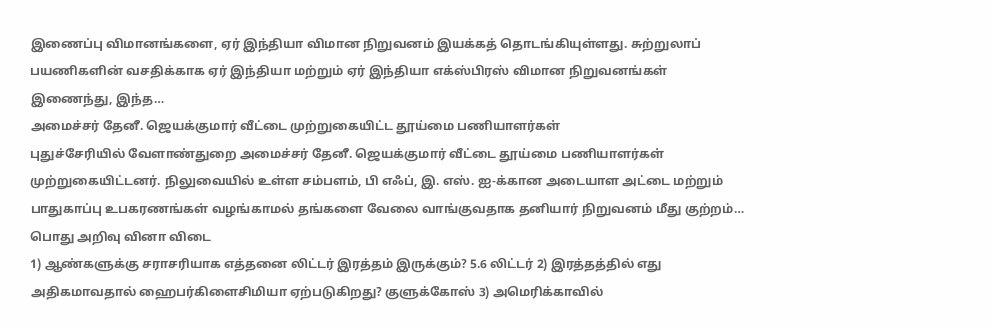இணைப்பு விமானங்களை, ஏர் இந்தியா விமான நிறுவனம் இயக்கத் தொடங்கியுள்ளது. சுற்றுலாப் பயணிகளின் வசதிக்காக ஏர் இந்தியா மற்றும் ஏர் இந்தியா எக்ஸ்பிரஸ் விமான நிறுவனங்கள் இணைந்து, இந்த…
அமைச்சர் தேனீ. ஜெயக்குமார் வீட்டை முற்றுகையிட்ட தூய்மை பணியாளர்கள்
புதுச்சேரியில் வேளாண்துறை அமைச்சர் தேனீ. ஜெயக்குமார் வீட்டை தூய்மை பணியாளர்கள் முற்றுகையிட்டனர். நிலுவையில் உள்ள சம்பளம், பி எஃப், இ. எஸ். ஐ-க்கான அடையாள அட்டை மற்றும் பாதுகாப்பு உபகரணங்கள் வழங்காமல் தங்களை வேலை வாங்குவதாக தனியார் நிறுவனம் மீது குற்றம்…
பொது அறிவு வினா விடை
1) ஆண்களுக்கு சராசரியாக எத்தனை லிட்டர் இரத்தம் இருக்கும்? 5.6 லிட்டர் 2) இரத்தத்தில் எது அதிகமாவதால் ஹைபர்கிளைசிமியா ஏற்படுகிறது? குளுக்கோஸ் 3) அமெரிக்காவில்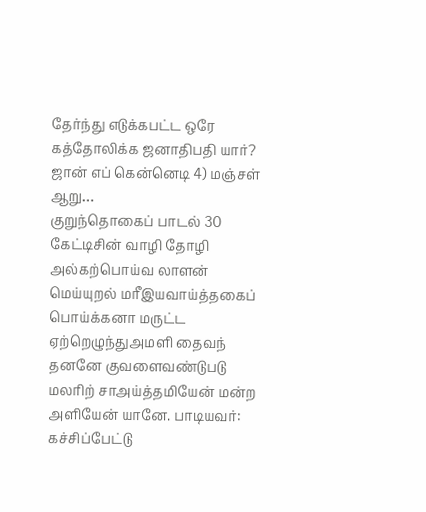தேர்ந்து எடுக்கபட்ட ஒரே கத்தோலிக்க ஜனாதிபதி யார்? ஜான் எப் கென்னெடி 4) மஞ்சள் ஆறு…
குறுந்தொகைப் பாடல் 30
கேட்டிசின் வாழி தோழி அல்கற்பொய்வ லாளன் மெய்யுறல் மரீஇயவாய்த்தகைப் பொய்க்கனா மருட்ட ஏற்றெழுந்துஅமளி தைவந் தனனே குவளைவண்டுபடு மலரிற் சாஅய்த்தமியேன் மன்ற அளியேன் யானே. பாடியவர்: கச்சிப்பேட்டு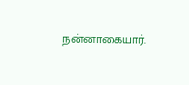நன்னாகையார்.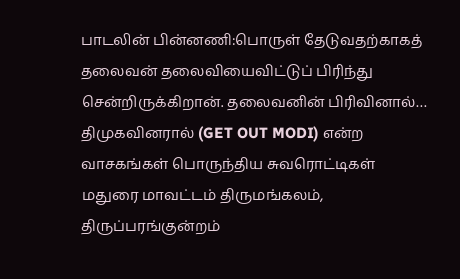பாடலின் பின்னணி:பொருள் தேடுவதற்காகத் தலைவன் தலைவியைவிட்டுப் பிரிந்து சென்றிருக்கிறான். தலைவனின் பிரிவினால்…
திமுகவினரால் (GET OUT MODI) என்ற வாசகங்கள் பொருந்திய சுவரொட்டிகள்
மதுரை மாவட்டம் திருமங்கலம், திருப்பரங்குன்றம்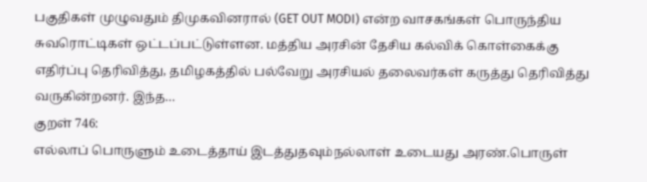பகுதிகள் முழுவதும் திமுகவினரால் (GET OUT MODI) என்ற வாசகங்கள் பொருந்திய சுவரொட்டிகள் ஒட்டப்பட்டுள்ளன. மத்திய அரசின் தேசிய கல்விக் கொள்கைக்கு எதிர்ப்பு தெரிவித்து, தமிழகத்தில் பல்வேறு அரசியல் தலைவர்கள் கருத்து தெரிவித்து வருகின்றனர். இந்த…
குறள் 746:
எல்லாப் பொருளும் உடைத்தாய் இடத்துதவும்நல்லாள் உடையது அரண்.பொருள்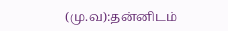(மு.வ):தன்னிடம்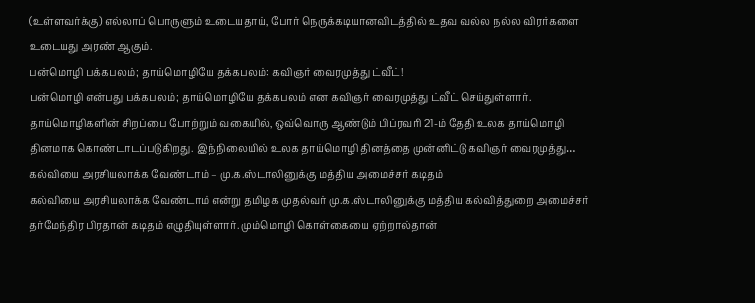(உள்ளவர்க்கு) எல்லாப் பொருளும் உடையதாய், போர் நெருக்கடியானவிடத்தில் உதவ வல்ல நல்ல விரர்களை உடையது அரண் ஆகும்.
பன்மொழி பக்கபலம்; தாய்மொழியே தக்கபலம்: கவிஞர் வைரமுத்து ட்வீட்!
பன்மொழி என்பது பக்கபலம்; தாய்மொழியே தக்கபலம் என கவிஞர் வைரமுத்து ட்வீட் செய்துள்ளார். தாய்மொழிகளின் சிறப்பை போற்றும் வகையில், ஒவ்வொரு ஆண்டும் பிப்ரவரி 21-ம் தேதி உலக தாய்மொழி தினமாக கொண்டாடப்படுகிறது. இந்நிலையில் உலக தாய்மொழி தினத்தை முன்னிட்டு கவிஞர் வைரமுத்து…
கல்வியை அரசியலாக்க வேண்டாம் – மு.க.ஸ்டாலினுக்கு மத்திய அமைச்சர் கடிதம்
கல்வியை அரசியலாக்க வேண்டாம் என்று தமிழக முதல்வர் மு.க.ஸ்டாலினுக்கு மத்திய கல்வித்துறை அமைச்சர் தர்மேந்திர பிரதான் கடிதம் எழுதியுள்ளார். மும்மொழி கொள்கையை ஏற்றால்தான்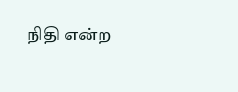நிதி என்ற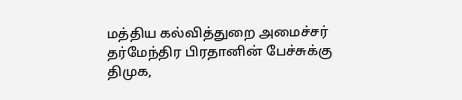மத்திய கல்வித்துறை அமைச்சர் தர்மேந்திர பிரதானின் பேச்சுக்கு திமுக,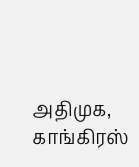அதிமுக, காங்கிரஸ்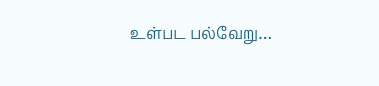உள்பட பல்வேறு…